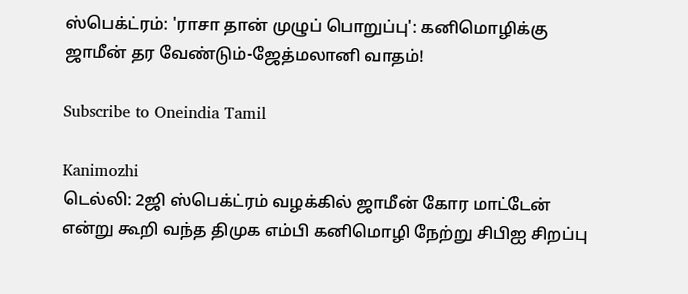ஸ்பெக்ட்ரம்: 'ராசா தான் முழுப் பொறுப்பு': கனிமொழிக்கு ஜாமீன் தர வேண்டும்-ஜேத்மலானி வாதம்!

Subscribe to Oneindia Tamil

Kanimozhi
டெல்லி: 2ஜி ஸ்பெக்ட்ரம் வழக்கில் ஜாமீன் கோர மாட்டேன் என்று கூறி வந்த திமுக எம்பி கனிமொழி நேற்று சிபிஐ சிறப்பு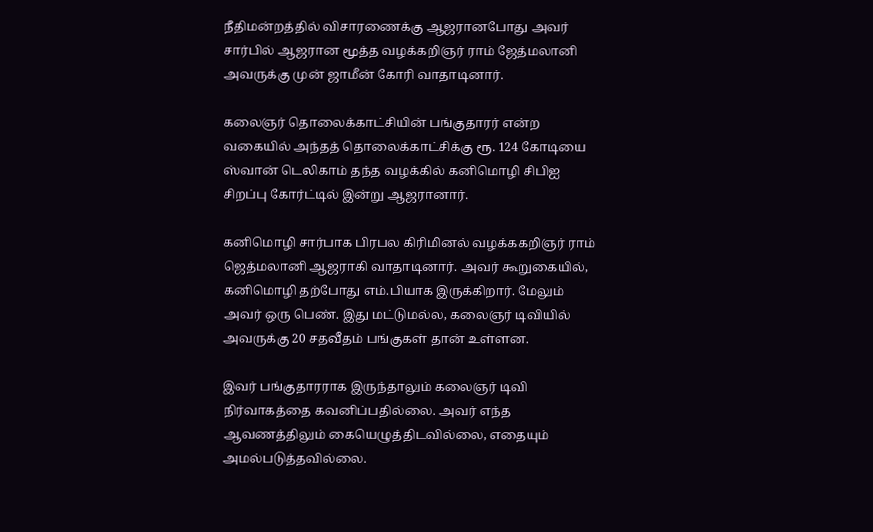நீதிமன்றத்தில் விசாரணைக்கு ஆஜரானபோது அவர் சார்பில் ஆஜரான மூத்த வழக்கறிஞர் ராம் ஜேத்மலானி அவருக்கு முன் ஜாமீன் கோரி வாதாடினார்.

கலைஞர் தொலைக்காட்சியின் பங்குதாரர் என்ற வகையில் அந்தத் தொலைக்காட்சிக்கு ரூ. 124 கோடியை ஸ்வான் டெலிகாம் தந்த வழக்கில் கனிமொழி சிபிஐ சிறப்பு கோர்ட்டில் இன்று ஆஜரானார்.

கனிமொழி சார்பாக பிரபல கிரிமினல் வழக்ககறிஞர் ராம் ஜெத்மலானி ஆஜராகி வாதாடினார். அவர் கூறுகையில், கனிமொழி தற்போது எம்.பியாக இருக்கிறார். மேலும் அவர் ஒரு பெண். இது மட்டுமல்ல, கலைஞர் டிவியில் அவருக்கு 20 சதவீதம் பங்குகள் தான் உள்ளன.

இவர் பங்குதாரராக இருந்தாலும் கலைஞர் டிவி நிர்வாகத்தை கவனிப்பதில்லை. அவர் எந்த ஆவணத்திலும் கையெழுத்திடவில்லை, எதையும் அமல்படுத்தவில்லை.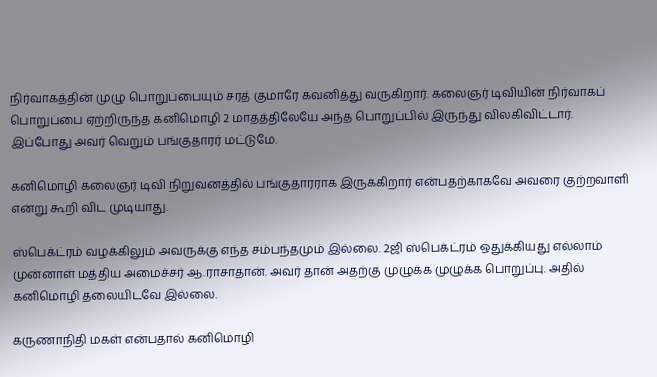நிர்வாகத்தின் முழு பொறுப்பையும் சரத் குமாரே கவனித்து வருகிறார். கலைஞர் டிவியின் நிர்வாகப் பொறுப்பை ஏற்றிருந்த கனிமொழி 2 மாதத்திலேயே அந்த பொறுப்பில் இருந்து விலகிவிட்டார். இப்போது அவர் வெறும் பங்குதாரர் மட்டுமே.

கனிமொழி கலைஞர் டிவி நிறுவனத்தில் பங்குதாரராக இருக்கிறார் என்பதற்காகவே அவரை குற்றவாளி என்று கூறி விட முடியாது.

ஸ்பெக்ட்ரம் வழக்கிலும் அவருக்கு எந்த சம்பந்தமும் இல்லை. 2ஜி ஸ்பெக்ட்ரம் ஒதுக்கியது எல்லாம் முன்னாள் மத்திய அமைச்சர் ஆ.ராசாதான். அவர் தான் அதற்கு முழுக்க முழுக்க பொறுப்பு. அதில் கனிமொழி தலையிடவே இல்லை.

கருணாநிதி மகள் என்பதால் கனிமொழி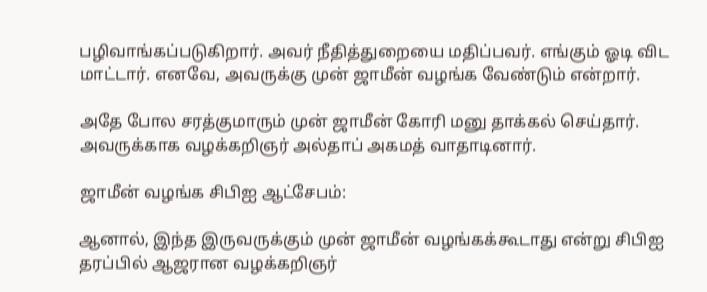பழிவாங்கப்படுகிறார். அவர் நீதித்துறையை மதிப்பவர். எங்கும் ஓடி விட மாட்டார். எனவே, அவருக்கு முன் ஜாமீன் வழங்க வேண்டும் என்றார்.

அதே போல சரத்குமாரும் முன் ஜாமீன் கோரி மனு தாக்கல் செய்தார். அவருக்காக வழக்கறிஞர் அல்தாப் அகமத் வாதாடினார்.

ஜாமீன் வழங்க சிபிஐ ஆட்சேபம்:

ஆனால், இந்த இருவருக்கும் முன் ஜாமீன் வழங்கக்கூடாது என்று சிபிஐ தரப்பில் ஆஜரான வழக்கறிஞர்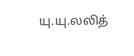யு.யு.லலித்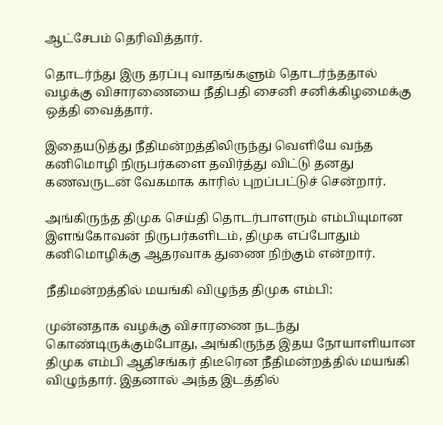ஆட்சேபம் தெரிவித்தார்.

தொடர்ந்து இரு தரப்பு வாதங்களும் தொடர்ந்ததால் வழக்கு விசாரணையை நீதிபதி சைனி சனிக்கிழமைக்கு ஒத்தி வைத்தார்.

இதையடுத்து நீதிமன்றத்திலிருந்து வெளியே வந்த கனிமொழி நிருபர்களை தவிர்த்து விட்டு தனது கணவருடன் வேகமாக காரில் புறப்பட்டுச் சென்றார்.

அங்கிருந்த திமுக செய்தி தொடர்பாளரும் எம்பியுமான இளங்கோவன் நிருபர்களிடம், திமுக எப்போதும் கனிமொழிக்கு ஆதரவாக துணை நிற்கும் என்றார்.

நீதிமன்றத்தில் மயங்கி விழுந்த திமுக எம்பி:

முன்னதாக வழக்கு விசாரணை நடந்து கொண்டிருக்கும்போது, அங்கிருந்த இதய நோயாளியான திமுக எம்பி ஆதிசங்கர் திடீரென நீதிமன்றத்தில் மயங்கி விழுந்தார். இதனால் அந்த இடத்தில்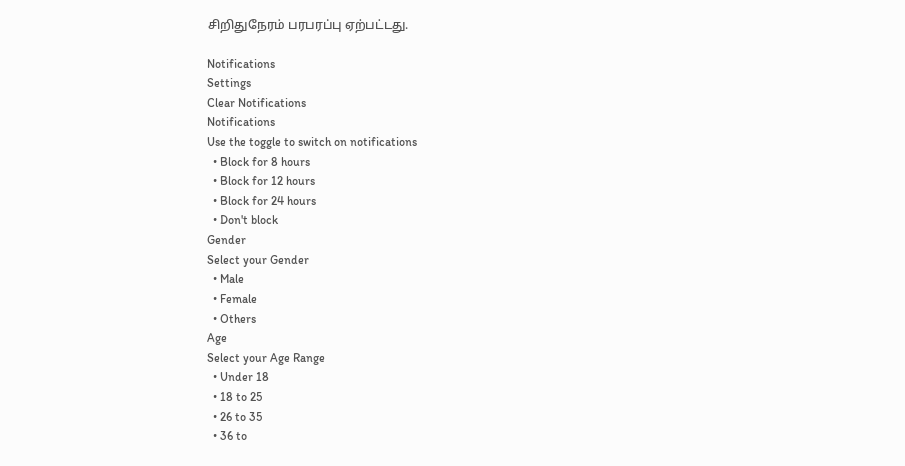சிறிதுநேரம் பரபரப்பு ஏற்பட்டது.

Notifications
Settings
Clear Notifications
Notifications
Use the toggle to switch on notifications
  • Block for 8 hours
  • Block for 12 hours
  • Block for 24 hours
  • Don't block
Gender
Select your Gender
  • Male
  • Female
  • Others
Age
Select your Age Range
  • Under 18
  • 18 to 25
  • 26 to 35
  • 36 to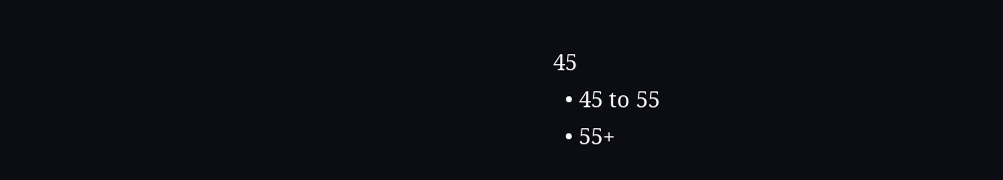45
  • 45 to 55
  • 55+